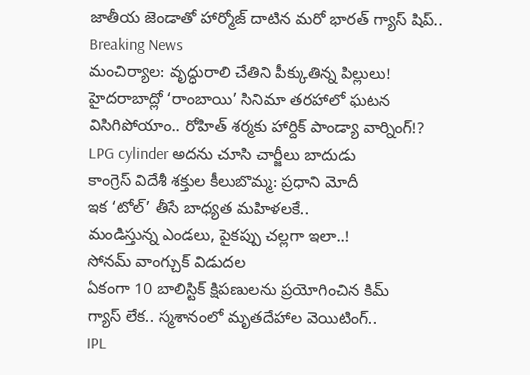జాతీయ జెండాతో హార్మోజ్ దాటిన మరో భారత్ గ్యాస్ షిప్..
Breaking News
మంచిర్యాల: వృద్ధురాలి చేతిని పీక్కుతిన్న పిల్లులు!
హైదరాబాద్లో ‘రాంబాయి’ సినిమా తరహాలో ఘటన
విసిగిపోయాం.. రోహిత్ శర్మకు హార్దిక్ పాండ్యా వార్నింగ్!?
LPG cylinder అదను చూసి చార్జీలు బాదుడు
కాంగ్రెస్ విదేశీ శక్తుల కీలుబొమ్మ: ప్రధాని మోదీ
ఇక ‘టోల్’ తీసే బాధ్యత మహిళలకే..
మండిస్తున్న ఎండలు, పైకప్పు చల్లగా ఇలా..!
సోనమ్ వాంగ్చుక్ విడుదల
ఏకంగా 10 బాలిస్టిక్ క్షిపణులను ప్రయోగించిన కిమ్
గ్యాస్ లేక.. స్మశానంలో మృతదేహాల వెయిటింగ్..
IPL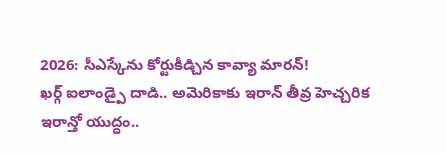2026: సీఎస్కేను కోర్టుకీడ్చిన కావ్యా మారన్!
ఖర్గ్ ఐలాండ్పై దాడి.. అమెరికాకు ఇరాన్ తీవ్ర హెచ్చరిక
ఇరాన్తో యుద్ధం..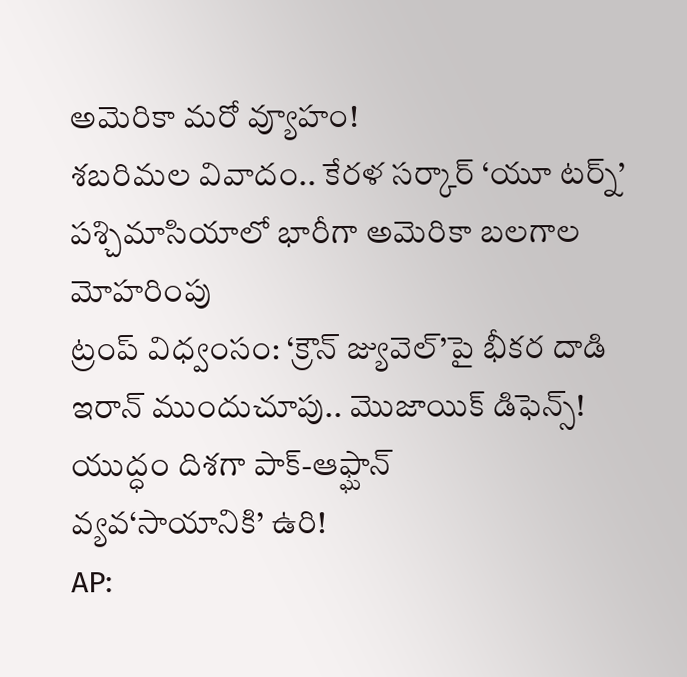అమెరికా మరో వ్యూహం!
శబరిమల వివాదం.. కేరళ సర్కార్ ‘యూ టర్న్’
పశ్చిమాసియాలో భారీగా అమెరికా బలగాల మోహరింపు
ట్రంప్ విధ్వంసం: ‘క్రౌన్ జ్యువెల్’పై భీకర దాడి
ఇరాన్ ముందుచూపు.. మొజాయిక్ డిఫెన్స్!
యుద్ధం దిశగా పాక్-ఆఫ్ఘాన్
వ్యవ‘సాయానికి’ ఉరి!
AP: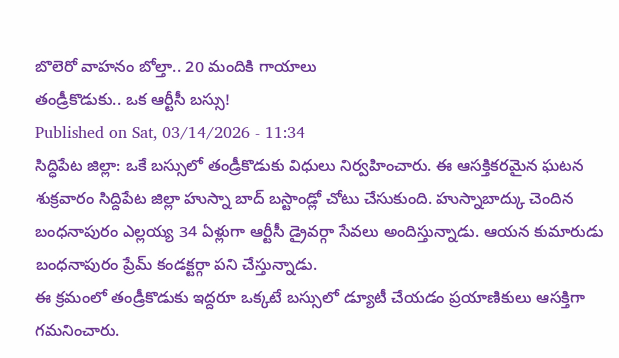బొలెరో వాహనం బోల్తా.. 20 మందికి గాయాలు
తండ్రీకొడుకు.. ఒక ఆర్టీసీ బస్సు!
Published on Sat, 03/14/2026 - 11:34
సిద్ధిపేట జిల్లా: ఒకే బస్సులో తండ్రీకొడుకు విధులు నిర్వహించారు. ఈ ఆసక్తికరమైన ఘటన శుక్రవారం సిద్దిపేట జిల్లా హుస్నా బాద్ బస్టాండ్లో చోటు చేసుకుంది. హుస్నాబాద్కు చెందిన బంధనాపురం ఎల్లయ్య 34 ఏళ్లుగా ఆర్టీసీ డ్రైవర్గా సేవలు అందిస్తున్నాడు. ఆయన కుమారుడు బంధనాపురం ప్రేమ్ కండక్టర్గా పని చేస్తున్నాడు.
ఈ క్రమంలో తండ్రీకొడుకు ఇద్దరూ ఒక్కటే బస్సులో డ్యూటీ చేయడం ప్రయాణికులు ఆసక్తిగా గమనించారు.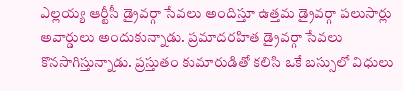ఎల్లయ్య ఆర్టీసీ డ్రైవర్గా సేవలు అందిస్తూ ఉత్తమ డ్రైవర్గా పలుసార్లు అవార్డులు అందుకున్నాడు. ప్రమాదరహిత డ్రైవర్గా సేవలు కొనసాగిస్తున్నాడు. ప్రస్తుతం కుమారుడితో కలిసి ఒకే బస్సులో విధులు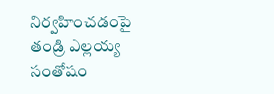నిర్వహించడంపై తండ్రి ఎల్లయ్య సంతోషం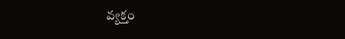వ్యక్తం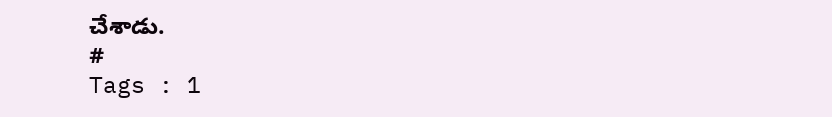చేశాడు.
#
Tags : 1